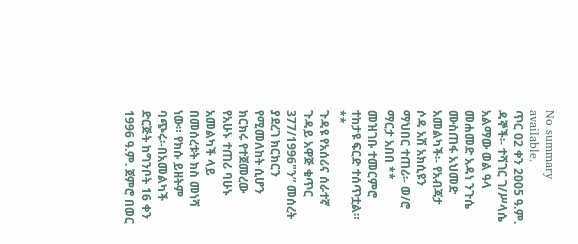No summary available.
ጥር 02 ቀን 2005 ዓ.ም.
ዳኞች፡- ተሻገር ገ/ሥላሴ አልማው ወል ዓላ መሐመድ አዳነ ንጉሴ ሙስጠፋ አህመድ አመልካች፡- የአብጃታ ሶዳ አሽ አክሲዩን ማህበር ተጠሪ፡- ወ/ሮ ማርታ አበበ **
መዝገቡ ተመርምሮ ተከታዩ ፍርድ ተሰጥቷል።
**
ጉዳዩ የአሰሪና ሰራተኛ ጉዳይ አዋጅ ቁጥር 377/1996"ን” መሰረት ያደረገ ክርክርን የሚመለከት ሲሆን ክርክሩ የተጀመረው የአሁኑ ተጠሪ ባሁኑ አመልካች ላይ በመሰረቱት ክስ መነሻ ነው። የክሱ ይዘትም ባጭሩ፡-በአመልካች ድርጅት ከግንቦት 16 ቀን 1996 ዓ.ም. ጀምሮ በወር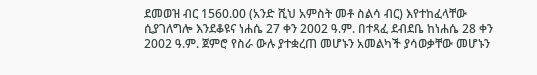ደመወዝ ብር 1560.00 (አንድ ሺህ አምስት መቶ ስልሳ ብር) እየተከፈላቸው ሲያገለግሎ እንደቆዩና ነሐሴ 27 ቀን 2002 ዓ.ም. በተጻፈ ደብደቤ ከነሐሴ 28 ቀን 2002 ዓ.ም. ጀምሮ የስራ ውሉ ያተቋረጠ መሆኑን አመልካች ያሳወቃቸው መሆኑን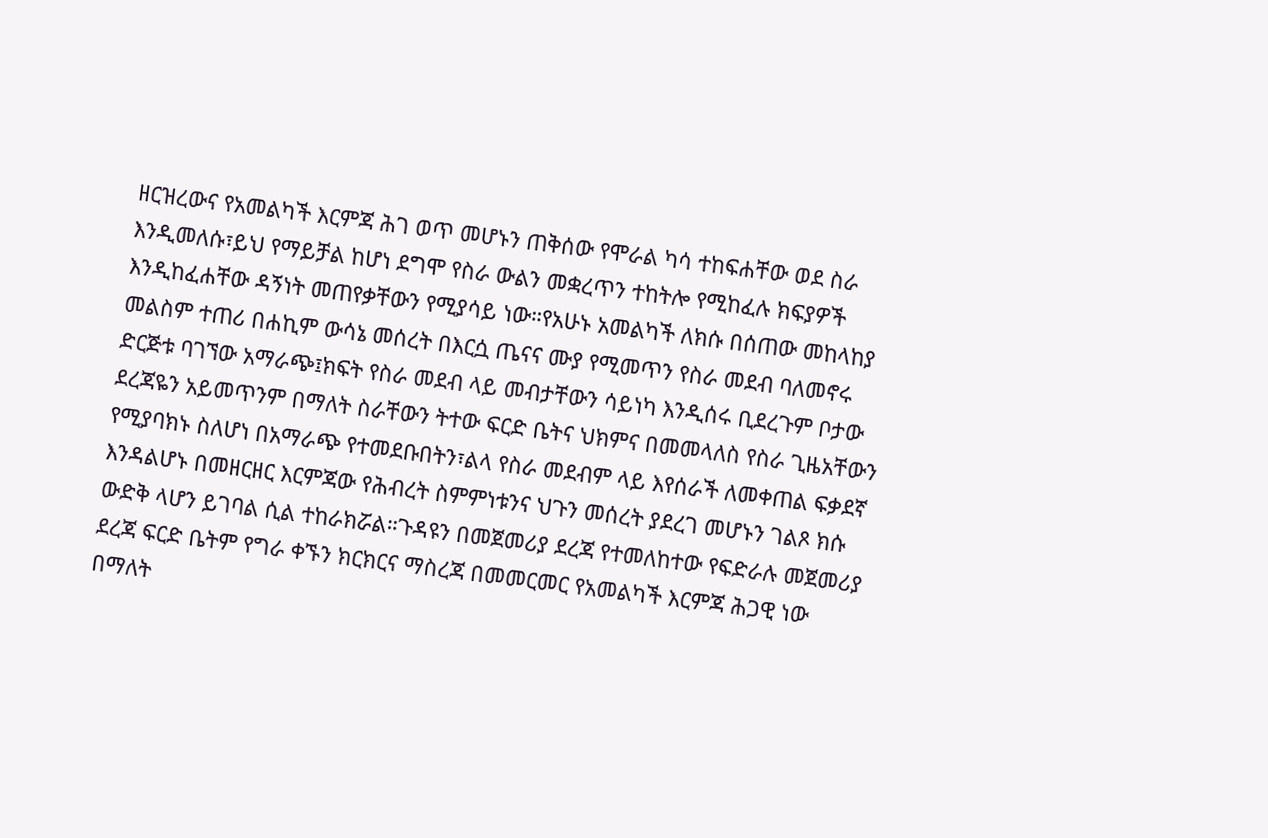ዘርዝረውና የአመልካች እርምጃ ሕገ ወጥ መሆኑን ጠቅሰው የሞራል ካሳ ተከፍሐቸው ወደ ስራ እንዲመለሱ፣ይህ የማይቻል ከሆነ ደግሞ የስራ ውልን መቋረጥን ተከትሎ የሚከፈሉ ክፍያዎች እንዲከፈሐቸው ዳኝነት መጠየቃቸውን የሚያሳይ ነው።የአሁኑ አመልካች ለክሱ በሰጠው መከላከያ መልስም ተጠሪ በሐኪም ውሳኔ መሰረት በእርሷ ጤናና ሙያ የሚመጥን የስራ መደብ ባለመኖሩ ድርጅቱ ባገኘው አማራጭ፤ክፍት የስራ መደብ ላይ መብታቸውን ሳይነካ እንዲሰሩ ቢደረጉም ቦታው ደረጃዬን አይመጥንም በማለት ስራቸውን ትተው ፍርድ ቤትና ህክምና በመመላለስ የስራ ጊዜአቸውን የሚያባክኑ ስለሆነ በአማራጭ የተመደቡበትን፣ልላ የስራ መደብም ላይ እየሰራች ለመቀጠል ፍቃደኛ እንዳልሆኑ በመዘርዘር እርምጃው የሕብረት ስምምነቱንና ህጉን መሰረት ያደረገ መሆኑን ገልጾ ክሱ ውድቅ ላሆን ይገባል ሲል ተከራክሯል።ጉዳዩን በመጀመሪያ ደረጃ የተመለከተው የፍድራሉ መጀመሪያ ደረጃ ፍርድ ቤትም የግራ ቀኙን ክርክርና ማስረጃ በመመርመር የአመልካች እርምጃ ሕጋዊ ነው በማለት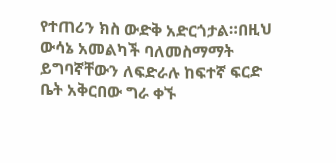የተጠሪን ክስ ውድቅ አድርጎታል።በዚህ ውሳኔ አመልካች ባለመስማማት ይግባኛቸውን ለፍድራሉ ከፍተኛ ፍርድ ቤት አቅርበው ግራ ቀኙ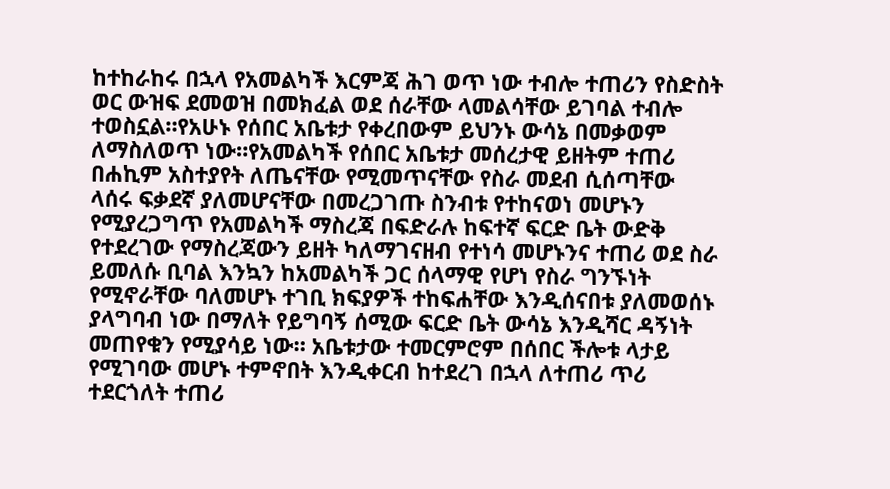ከተከራከሩ በኋላ የአመልካች እርምጃ ሕገ ወጥ ነው ተብሎ ተጠሪን የስድስት ወር ውዝፍ ደመወዝ በመክፈል ወደ ሰራቸው ላመልሳቸው ይገባል ተብሎ ተወስኗል።የአሁኑ የሰበር አቤቱታ የቀረበውም ይህንኑ ውሳኔ በመቃወም ለማስለወጥ ነው።የአመልካች የሰበር አቤቱታ መሰረታዊ ይዘትም ተጠሪ በሐኪም አስተያየት ለጤናቸው የሚመጥናቸው የስራ መደብ ሲሰጣቸው ላሰሩ ፍቃደኛ ያለመሆናቸው በመረጋገጡ ስንብቱ የተከናወነ መሆኑን የሚያረጋግጥ የአመልካች ማስረጃ በፍድራሉ ከፍተኛ ፍርድ ቤት ውድቅ የተደረገው የማስረጃውን ይዘት ካለማገናዘብ የተነሳ መሆኑንና ተጠሪ ወደ ስራ ይመለሱ ቢባል እንኳን ከአመልካች ጋር ሰላማዊ የሆነ የስራ ግንኙነት የሚኖራቸው ባለመሆኑ ተገቢ ክፍያዎች ተከፍሐቸው እንዲሰናበቱ ያለመወሰኑ ያላግባብ ነው በማለት የይግባኝ ሰሚው ፍርድ ቤት ውሳኔ እንዲሻር ዳኝነት መጠየቁን የሚያሳይ ነው። አቤቱታው ተመርምሮም በሰበር ችሎቱ ላታይ የሚገባው መሆኑ ተምኖበት እንዲቀርብ ከተደረገ በኋላ ለተጠሪ ጥሪ ተደርጎለት ተጠሪ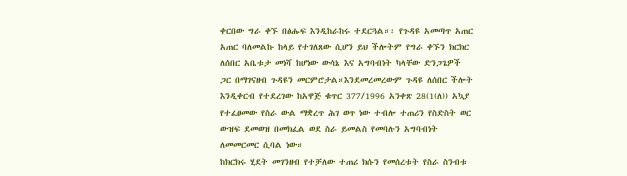ቀርበው ግራ ቀኙ በፅሑፍ እንዲከራከሩ ተደርጓል።፡ የጉዳዩ አመጣጥ አጠር አጠር ባለመልኩ ከላይ የተገለጸው ሲሆን ይህ ችሎትም የግራ ቀኙን ክርክር ለሰበር አቤቱታ መነሻ ከሆነው ውሳኔ እና አግባብነት ካላቸው ድንጋጌዎች ጋር በማገናዘብ ጉዳዩን መርምሮታል።እንደመረመረውም ጉዳዩ ለሰበር ችሎት እንዲቀርብ የተደረገው ከአዋጅ ቁጥር 377/1996 አንቀጽ 28(1(ለ)) አኳያ የተፈፀመው የስራ ውል ማቋረጥ ሕገ ወጥ ነው ተብሎ ተጠሪን የስድስት ወር ውዝፍ ደመወዝ በመክፈል ወደ ስራ ይመልስ የመባሉን አግባብነት ለመመርመር ሲባል ነው።
ከክርክሩ ሂደት መገንዘብ የተቻለው ተጠሪ ክሱን የመሰረቱት የስራ ስንብቱ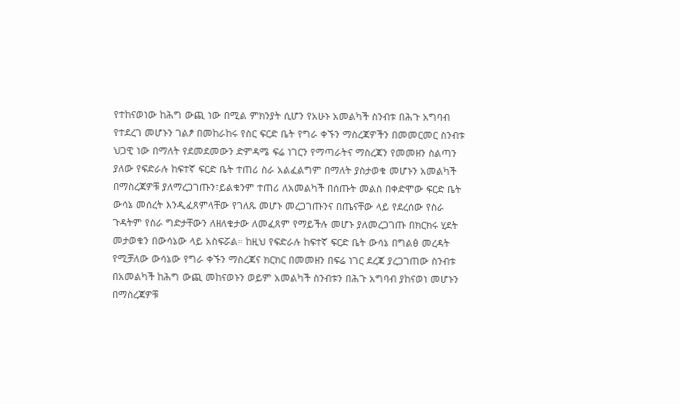የተከናወነው ከሕግ ውጪ ነው በሚል ምክንያት ሲሆን የአሁኑ አመልካች ስንብቱ በሕጉ አግባብ የተደረገ መሆኑን ገልፆ በመከራከሩ የስር ፍርድ ቤት የግራ ቀኙን ማስረጃዎችን በመመርመር ስንብቱ ህጋዊ ነው በማለት የደመደመውን ድምዳሜ ፍሬ ነገርን የማጣራትና ማስረጃን የመመዘን ስልጣን ያለው የፍድራሉ ከፍተኛ ፍርድ ቤት ተጠሪ ስራ አልፈልግም በማለት ያስታወቁ መሆኑን አመልካች በማስረጃዎቹ ያለማረጋገጡን፣ይልቁንም ተጠሪ ለአመልካች በሰጡት መልስ በቀድሞው ፍርድ ቤት ውሳኔ መሰረት እንዲፈጸምላቸው የገለጹ መሆኑ መረጋገጡንና በጤናቸው ላይ የደረሰው የስራ ጉዳትም የስራ ግድታቸውን ለዘለቄታው ለመፈጸም የማይችሉ መሆኑ ያለመረጋገጡ በክርክሩ ሂደት መታወቁን በውሳኔው ላይ አስፍሯል። ከዚህ የፍድራሉ ከፍተኛ ፍርድ ቤት ውሳኔ በግልፅ መረዳት የሚቻለው ውሳኔው የግራ ቀኙን ማስረጃና ክርክር በመመዘን በፍሬ ነገር ደረጃ ያረጋገጠው ስንብቱ በአመልካች ከሕግ ውጪ መከናወኑን ወይም አመልካች ስንብቱን በሕጉ አግባብ ያከናወነ መሆኑን በማስረጃዎቹ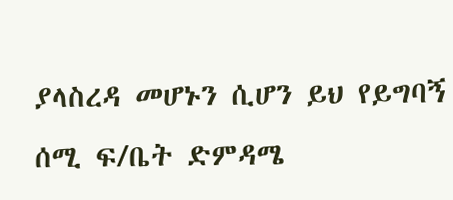ያላስረዳ መሆኑን ሲሆን ይህ የይግባኝ ሰሚ ፍ/ቤት ድምዳሜ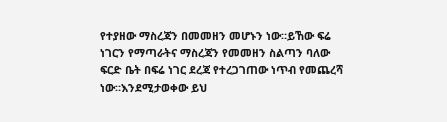የተያዘው ማስረጃን በመመዘን መሆኑን ነው።ይኸው ፍሬ ነገርን የማጣራትና ማስረጃን የመመዘን ስልጣን ባለው ፍርድ ቤት በፍሬ ነገር ደረጃ የተረጋገጠው ነጥብ የመጨረሻ ነው።እንደሚታወቀው ይህ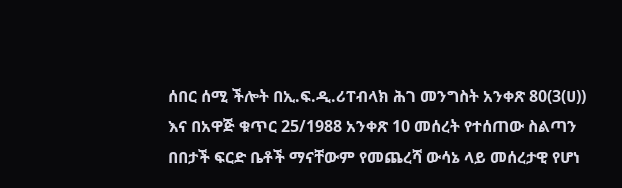ሰበር ሰሚ ችሎት በኢ.ፍ.ዲ.ሪፐብላክ ሕገ መንግስት አንቀጽ 80(3(ሀ)) እና በአዋጅ ቁጥር 25/1988 አንቀጽ 10 መሰረት የተሰጠው ስልጣን በበታች ፍርድ ቤቶች ማናቸውም የመጨረሻ ውሳኔ ላይ መሰረታዊ የሆነ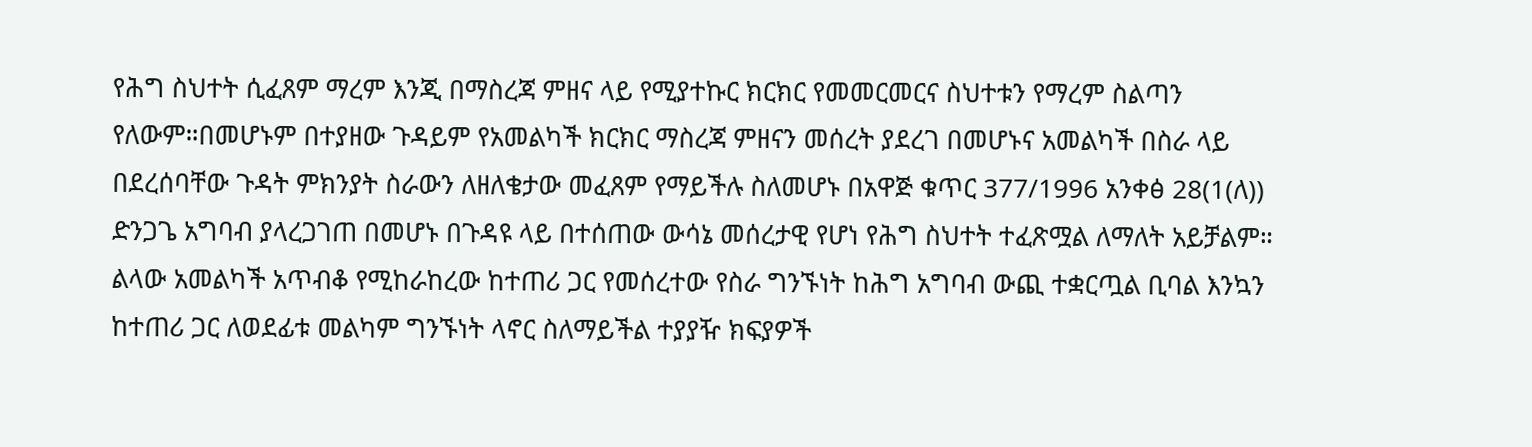የሕግ ስህተት ሲፈጸም ማረም እንጂ በማስረጃ ምዘና ላይ የሚያተኩር ክርክር የመመርመርና ስህተቱን የማረም ስልጣን የለውም።በመሆኑም በተያዘው ጉዳይም የአመልካች ክርክር ማስረጃ ምዘናን መሰረት ያደረገ በመሆኑና አመልካች በስራ ላይ በደረሰባቸው ጉዳት ምክንያት ስራውን ለዘለቄታው መፈጸም የማይችሉ ስለመሆኑ በአዋጅ ቁጥር 377/1996 አንቀፅ 28(1(ለ)) ድንጋጌ አግባብ ያላረጋገጠ በመሆኑ በጉዳዩ ላይ በተሰጠው ውሳኔ መሰረታዊ የሆነ የሕግ ስህተት ተፈጽሟል ለማለት አይቻልም።
ልላው አመልካች አጥብቆ የሚከራከረው ከተጠሪ ጋር የመሰረተው የስራ ግንኙነት ከሕግ አግባብ ውጪ ተቋርጧል ቢባል እንኳን ከተጠሪ ጋር ለወደፊቱ መልካም ግንኙነት ላኖር ስለማይችል ተያያዥ ክፍያዎች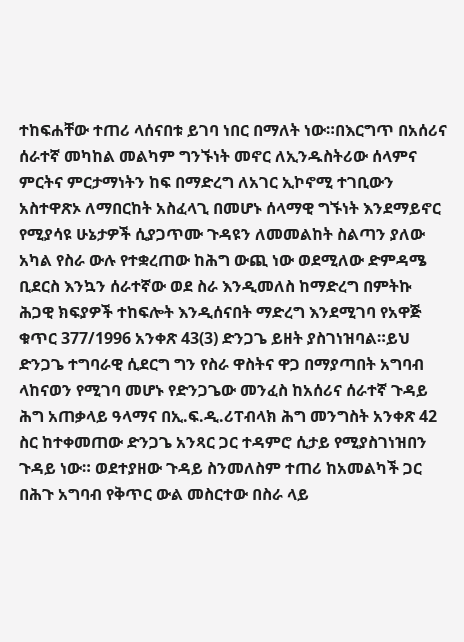ተከፍሐቸው ተጠሪ ላሰናበቱ ይገባ ነበር በማለት ነው።በእርግጥ በአሰሪና ሰራተኛ መካከል መልካም ግንኙነት መኖር ለኢንዱስትሪው ሰላምና ምርትና ምርታማነትን ከፍ በማድረግ ለአገር ኢኮኖሚ ተገቢውን አስተዋጽኦ ለማበርከት አስፈላጊ በመሆኑ ሰላማዊ ግኙነት እንደማይኖር የሚያሳዩ ሁኔታዎች ሲያጋጥሙ ጉዳዩን ለመመልከት ስልጣን ያለው አካል የስራ ውሉ የተቋረጠው ከሕግ ውጪ ነው ወደሚለው ድምዳሜ ቢደርስ እንኳን ሰራተኛው ወደ ስራ እንዲመለስ ከማድረግ በምትኩ ሕጋዊ ክፍያዎች ተከፍሎት እንዲሰናበት ማድረግ እንደሚገባ የአዋጅ ቁጥር 377/1996 አንቀጽ 43(3) ድንጋጌ ይዘት ያስገነዝባል።ይህ ድንጋጌ ተግባራዊ ሲደርግ ግን የስራ ዋስትና ዋጋ በማያጣበት አግባብ ላከናወን የሚገባ መሆኑ የድንጋጌው መንፈስ ከአሰሪና ሰራተኛ ጉዳይ ሕግ አጠቃላይ ዓላማና በኢ.ፍ.ዲ.ሪፐብላክ ሕግ መንግስት አንቀጽ 42 ስር ከተቀመጠው ድንጋጌ አንጻር ጋር ተዳምሮ ሲታይ የሚያስገነዝበን ጉዳይ ነው። ወደተያዘው ጉዳይ ስንመለስም ተጠሪ ከአመልካች ጋር በሕጉ አግባብ የቅጥር ውል መስርተው በስራ ላይ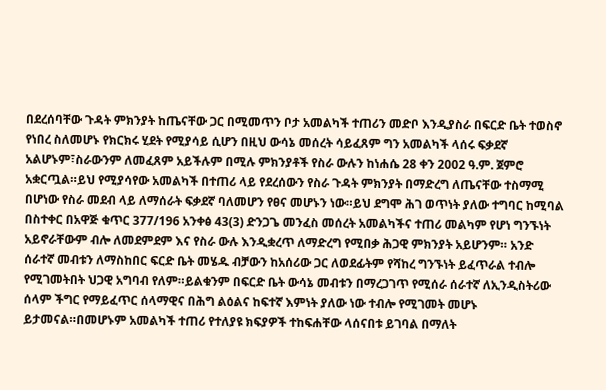በደረሰባቸው ጉዳት ምክንያት ከጤናቸው ጋር በሚመጥን ቦታ አመልካች ተጠሪን መድቦ እንዲያስራ በፍርድ ቤት ተወስኖ የነበረ ስለመሆኑ የክርክሩ ሂደት የሚያሳይ ሲሆን በዚህ ውሳኔ መሰረት ሳይፈጸም ግን አመልካች ላሰሩ ፍቃደኛ አልሆኑም፣ስራውንም ለመፈጸም አይችሉም በሚሉ ምክንያቶች የስራ ውሉን ከነሐሴ 28 ቀን 2002 ዓ.ም. ጀምሮ አቋርጧል።ይህ የሚያሳየው አመልካች በተጠሪ ላይ የደረሰውን የስራ ጉዳት ምክንያት በማድረግ ለጤናቸው ተስማሚ በሆነው የስራ መደብ ላይ ለማሰራት ፍቃደኛ ባለመሆን የፀና መሆኑን ነው።ይህ ደግሞ ሕገ ወጥነት ያለው ተግባር ከሚባል በስተቀር በአዋጅ ቁጥር 377/196 አንቀፅ 43(3) ድንጋጌ መንፈስ መሰረት አመልካችና ተጠሪ መልካም የሆነ ግንኙነት አይኖራቸውም ብሎ ለመደምደም እና የስራ ውሉ እንዲቋረጥ ለማድረግ የሚበቃ ሕጋዊ ምክንያት አይሆንም። አንድ ሰራተኛ መብቱን ለማስከበር ፍርድ ቤት መሄዱ ብቻውን ከአሰሪው ጋር ለወደፊትም የሻከረ ግንኙነት ይፈጥራል ተብሎ የሚገመትበት ህጋዊ አግባብ የለም።ይልቁንም በፍርድ ቤት ውሳኔ መብቱን በማረጋገጥ የሚሰራ ሰራተኛ ለኢንዲስትሪው ሰላም ችግር የማይፈጥር ሰላማዊና በሕግ ልዕልና ከፍተኛ እምነት ያለው ነው ተብሎ የሚገመት መሆኑ ይታመናል።በመሆኑም አመልካች ተጠሪ የተለያዩ ክፍያዎች ተከፍሐቸው ላሰናበቱ ይገባል በማለት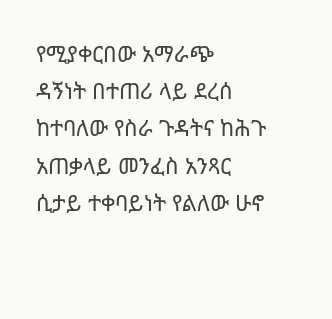የሚያቀርበው አማራጭ ዳኝነት በተጠሪ ላይ ደረሰ ከተባለው የስራ ጉዳትና ከሕጉ አጠቃላይ መንፈስ አንጻር ሲታይ ተቀባይነት የልለው ሁኖ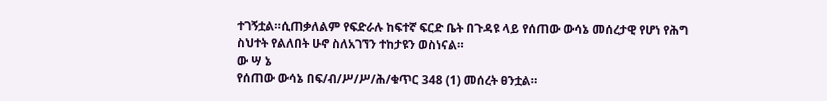ተገኝቷል።ሲጠቃለልም የፍድራሉ ከፍተኛ ፍርድ ቤት በጉዳዩ ላይ የሰጠው ውሳኔ መሰረታዊ የሆነ የሕግ ስህተት የልለበት ሁኖ ስለአገኘን ተከታዩን ወስነናል።
ው ሣ ኔ
የሰጠው ውሳኔ በፍ/ብ/ሥ/ሥ/ሕ/ቁጥር 348 (1) መሰረት ፀንቷል።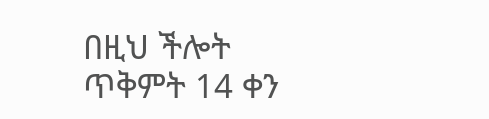በዚህ ችሎት ጥቅምት 14 ቀን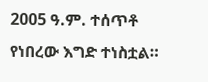2005 ዓ.ም. ተሰጥቶ የነበረው እግድ ተነስቷል።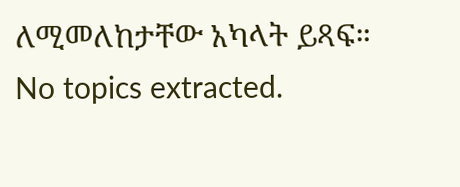ለሚመለከታቸው አካላት ይጻፍ።
No topics extracted.